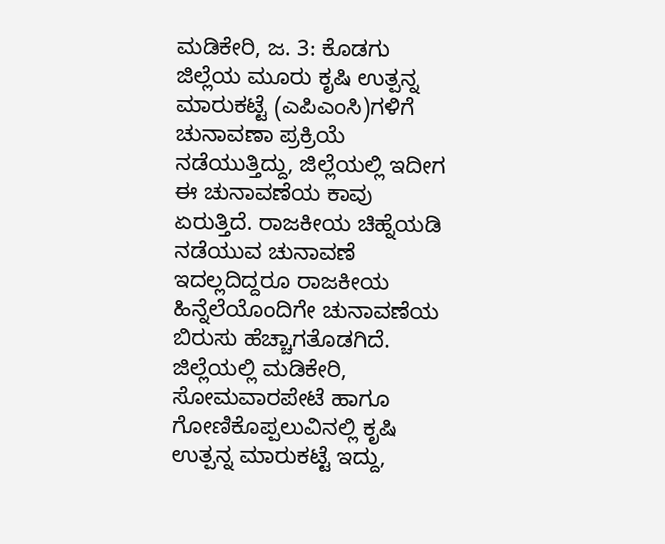ಮಡಿಕೇರಿ, ಜ. 3: ಕೊಡಗು ಜಿಲ್ಲೆಯ ಮೂರು ಕೃಷಿ ಉತ್ಪನ್ನ ಮಾರುಕಟ್ಟೆ (ಎಪಿಎಂಸಿ)ಗಳಿಗೆ ಚುನಾವಣಾ ಪ್ರಕ್ರಿಯೆ ನಡೆಯುತ್ತಿದ್ದು, ಜಿಲ್ಲೆಯಲ್ಲಿ ಇದೀಗ ಈ ಚುನಾವಣೆಯ ಕಾವು ಏರುತ್ತಿದೆ. ರಾಜಕೀಯ ಚಿಹ್ನೆಯಡಿ ನಡೆಯುವ ಚುನಾವಣೆ ಇದಲ್ಲದಿದ್ದರೂ ರಾಜಕೀಯ ಹಿನ್ನೆಲೆಯೊಂದಿಗೇ ಚುನಾವಣೆಯ ಬಿರುಸು ಹೆಚ್ಚಾಗತೊಡಗಿದೆ. ಜಿಲ್ಲೆಯಲ್ಲಿ ಮಡಿಕೇರಿ, ಸೋಮವಾರಪೇಟೆ ಹಾಗೂ ಗೋಣಿಕೊಪ್ಪಲುವಿನಲ್ಲಿ ಕೃಷಿ ಉತ್ಪನ್ನ ಮಾರುಕಟ್ಟೆ ಇದ್ದು,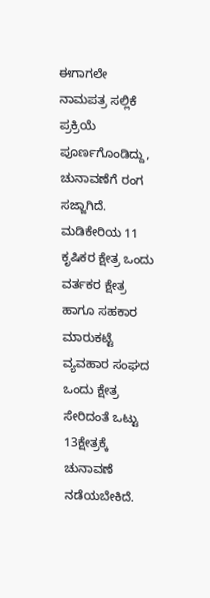ಈಗಾಗಲೇ ನಾಮಪತ್ರ ಸಲ್ಲಿಕೆ ಪ್ರಕ್ರಿಯೆ ಪೂರ್ಣಗೊಂಡಿದ್ದು, ಚುನಾವಣೆಗೆ ರಂಗ ಸಜ್ಜಾಗಿದೆ. ಮಡಿಕೇರಿಯ 11 ಕೃಷಿಕರ ಕ್ಷೇತ್ರ ಒಂದು ವರ್ತಕರ ಕ್ಷೇತ್ರ ಹಾಗೂ ಸಹಕಾರ ಮಾರುಕಟ್ಟೆ ವ್ಯವಹಾರ ಸಂಘದ ಒಂದು ಕ್ಷೇತ್ರ ಸೇರಿದಂತೆ ಒಟ್ಟು 13ಕ್ಷೇತ್ರಕ್ಕೆ ಚುನಾವಣೆ ನಡೆಯಬೇಕಿದೆ.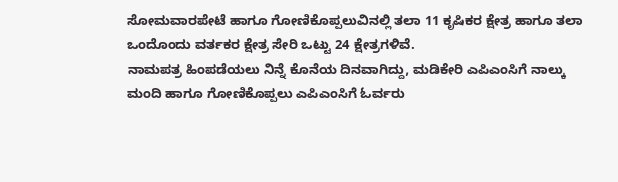ಸೋಮವಾರಪೇಟೆ ಹಾಗೂ ಗೋಣಿಕೊಪ್ಪಲುವಿನಲ್ಲಿ ತಲಾ 11 ಕೃಷಿಕರ ಕ್ಷೇತ್ರ ಹಾಗೂ ತಲಾ ಒಂದೊಂದು ವರ್ತಕರ ಕ್ಷೇತ್ರ ಸೇರಿ ಒಟ್ಟು 24 ಕ್ಷೇತ್ರಗಳಿವೆ.
ನಾಮಪತ್ರ ಹಿಂಪಡೆಯಲು ನಿನ್ನೆ ಕೊನೆಯ ದಿನವಾಗಿದ್ದು, ಮಡಿಕೇರಿ ಎಪಿಎಂಸಿಗೆ ನಾಲ್ಕು ಮಂದಿ ಹಾಗೂ ಗೋಣಿಕೊಪ್ಪಲು ಎಪಿಎಂಸಿಗೆ ಓರ್ವರು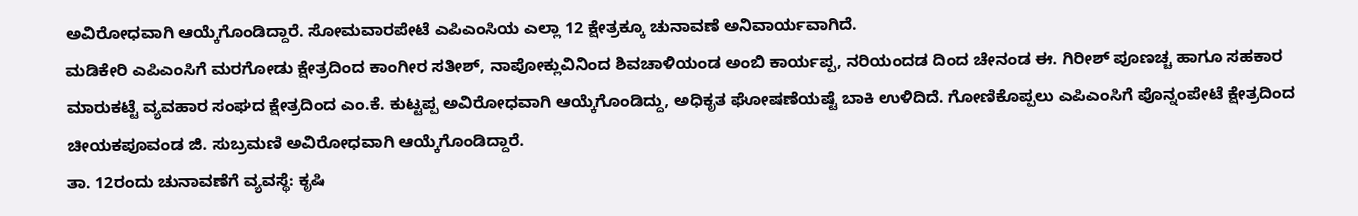ಅವಿರೋಧವಾಗಿ ಆಯ್ಕೆಗೊಂಡಿದ್ದಾರೆ. ಸೋಮವಾರಪೇಟೆ ಎಪಿಎಂಸಿಯ ಎಲ್ಲಾ 12 ಕ್ಷೇತ್ರಕ್ಕೂ ಚುನಾವಣೆ ಅನಿವಾರ್ಯವಾಗಿದೆ.
ಮಡಿಕೇರಿ ಎಪಿಎಂಸಿಗೆ ಮರಗೋಡು ಕ್ಷೇತ್ರದಿಂದ ಕಾಂಗೀರ ಸತೀಶ್, ನಾಪೋಕ್ಲುವಿನಿಂದ ಶಿವಚಾಳಿಯಂಡ ಅಂಬಿ ಕಾರ್ಯಪ್ಪ, ನರಿಯಂದಡ ದಿಂದ ಚೇನಂಡ ಈ. ಗಿರೀಶ್ ಪೂಣಚ್ಚ ಹಾಗೂ ಸಹಕಾರ ಮಾರುಕಟ್ಟೆ ವ್ಯವಹಾರ ಸಂಘದ ಕ್ಷೇತ್ರದಿಂದ ಎಂ.ಕೆ. ಕುಟ್ಟಪ್ಪ ಅವಿರೋಧವಾಗಿ ಆಯ್ಕೆಗೊಂಡಿದ್ದು, ಅಧಿಕೃತ ಘೋಷಣೆಯಷ್ಟೆ ಬಾಕಿ ಉಳಿದಿದೆ. ಗೋಣಿಕೊಪ್ಪಲು ಎಪಿಎಂಸಿಗೆ ಪೊನ್ನಂಪೇಟೆ ಕ್ಷೇತ್ರದಿಂದ ಚೀಯಕಪೂವಂಡ ಜಿ. ಸುಬ್ರಮಣಿ ಅವಿರೋಧವಾಗಿ ಆಯ್ಕೆಗೊಂಡಿದ್ದಾರೆ.
ತಾ. 12ರಂದು ಚುನಾವಣೆಗೆ ವ್ಯವಸ್ಥೆ: ಕೃಷಿ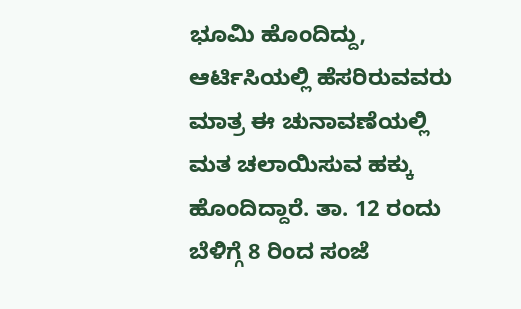ಭೂಮಿ ಹೊಂದಿದ್ದು, ಆರ್ಟಿಸಿಯಲ್ಲಿ ಹೆಸರಿರುವವರು ಮಾತ್ರ ಈ ಚುನಾವಣೆಯಲ್ಲಿ ಮತ ಚಲಾಯಿಸುವ ಹಕ್ಕು ಹೊಂದಿದ್ದಾರೆ. ತಾ. 12 ರಂದು ಬೆಳಿಗ್ಗೆ 8 ರಿಂದ ಸಂಜೆ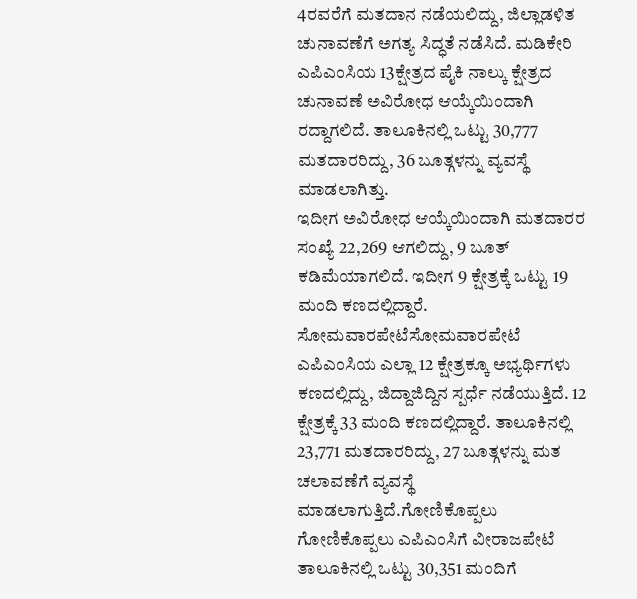4ರವರೆಗೆ ಮತದಾನ ನಡೆಯಲಿದ್ದು, ಜಿಲ್ಲಾಡಳಿತ ಚುನಾವಣೆಗೆ ಅಗತ್ಯ ಸಿದ್ಧತೆ ನಡೆಸಿದೆ. ಮಡಿಕೇರಿ ಎಪಿಎಂಸಿಯ 13ಕ್ಷೇತ್ರದ ಪೈಕಿ ನಾಲ್ಕು ಕ್ಷೇತ್ರದ ಚುನಾವಣೆ ಅವಿರೋಧ ಆಯ್ಕೆಯಿಂದಾಗಿ ರದ್ದಾಗಲಿದೆ. ತಾಲೂಕಿನಲ್ಲಿ ಒಟ್ಟು 30,777 ಮತದಾರರಿದ್ದು, 36 ಬೂತ್ಗಳನ್ನು ವ್ಯವಸ್ಥೆ ಮಾಡಲಾಗಿತ್ತು.
ಇದೀಗ ಅವಿರೋಧ ಆಯ್ಕೆಯಿಂದಾಗಿ ಮತದಾರರ ಸಂಖ್ಯೆ 22,269 ಆಗಲಿದ್ದು, 9 ಬೂತ್ ಕಡಿಮೆಯಾಗಲಿದೆ. ಇದೀಗ 9 ಕ್ಷೇತ್ರಕ್ಕೆ ಒಟ್ಟು 19 ಮಂದಿ ಕಣದಲ್ಲಿದ್ದಾರೆ.
ಸೋಮವಾರಪೇಟೆಸೋಮವಾರಪೇಟೆ ಎಪಿಎಂಸಿಯ ಎಲ್ಲಾ 12 ಕ್ಷೇತ್ರಕ್ಕೂ ಅಭ್ಯರ್ಥಿಗಳು ಕಣದಲ್ಲಿದ್ದು, ಜಿದ್ದಾಜಿದ್ದಿನ ಸ್ಪರ್ಧೆ ನಡೆಯುತ್ತಿದೆ. 12 ಕ್ಷೇತ್ರಕ್ಕೆ 33 ಮಂದಿ ಕಣದಲ್ಲಿದ್ದಾರೆ. ತಾಲೂಕಿನಲ್ಲಿ 23,771 ಮತದಾರರಿದ್ದು, 27 ಬೂತ್ಗಳನ್ನು ಮತ ಚಲಾವಣೆಗೆ ವ್ಯವಸ್ಥೆ ಮಾಡಲಾಗುತ್ತಿದೆ.ಗೋಣಿಕೊಪ್ಪಲು
ಗೋಣಿಕೊಪ್ಪಲು ಎಪಿಎಂಸಿಗೆ ವೀರಾಜಪೇಟೆ ತಾಲೂಕಿನಲ್ಲಿ ಒಟ್ಟು 30,351 ಮಂದಿಗೆ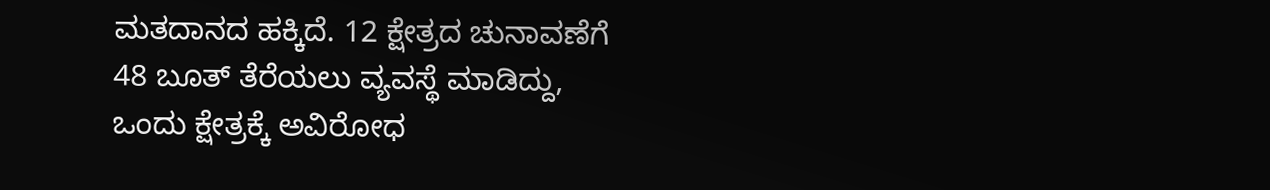ಮತದಾನದ ಹಕ್ಕಿದೆ. 12 ಕ್ಷೇತ್ರದ ಚುನಾವಣೆಗೆ 48 ಬೂತ್ ತೆರೆಯಲು ವ್ಯವಸ್ಥೆ ಮಾಡಿದ್ದು, ಒಂದು ಕ್ಷೇತ್ರಕ್ಕೆ ಅವಿರೋಧ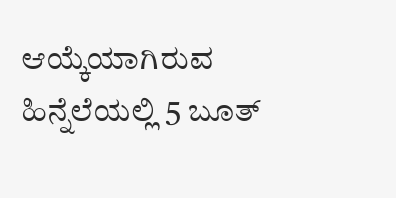ಆಯ್ಕೆಯಾಗಿರುವ ಹಿನ್ನೆಲೆಯಲ್ಲಿ 5 ಬೂತ್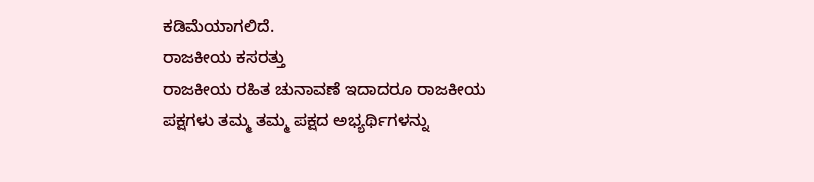ಕಡಿಮೆಯಾಗಲಿದೆ.
ರಾಜಕೀಯ ಕಸರತ್ತು
ರಾಜಕೀಯ ರಹಿತ ಚುನಾವಣೆ ಇದಾದರೂ ರಾಜಕೀಯ ಪಕ್ಷಗಳು ತಮ್ಮ ತಮ್ಮ ಪಕ್ಷದ ಅಭ್ಯರ್ಥಿಗಳನ್ನು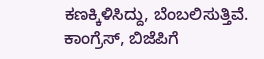ಕಣಕ್ಕಿಳಿಸಿದ್ದು, ಬೆಂಬಲಿಸುತ್ತಿವೆ. ಕಾಂಗ್ರೆಸ್, ಬಿಜೆಪಿಗೆ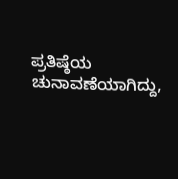ಪ್ರತಿಷ್ಠೆಯ ಚುನಾವಣೆಯಾಗಿದ್ದು,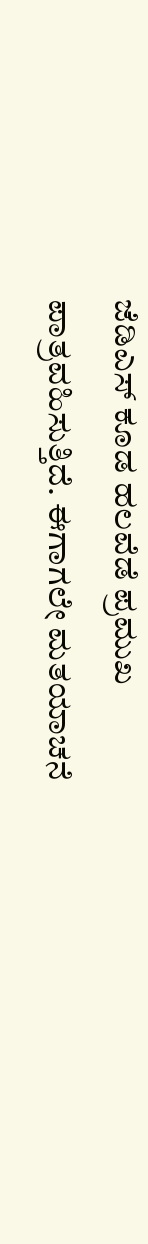ಜೆಡಿಎಸ್ ಕೂಡ ಹಲವೆಡೆ ಪ್ರಮುಖ ಪಾತ್ರವಹಿಸುತ್ತಿದೆ. ಈಗಾಗಲೇ ಮತಯಾಚನೆ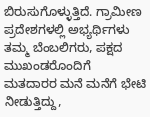ಬಿರುಸುಗೊಳ್ಳುತ್ತಿದೆ. ಗ್ರಾಮೀಣ ಪ್ರದೇಶಗಳಲ್ಲಿ ಅಭ್ಯರ್ಥಿಗಳು ತಮ್ಮ ಬೆಂಬಲಿಗರು, ಪಕ್ಷದ ಮುಖಂಡರೊಂದಿಗೆ ಮತದಾರರ ಮನೆ ಮನೆಗೆ ಭೇಟಿ ನೀಡುತ್ತಿದ್ದು,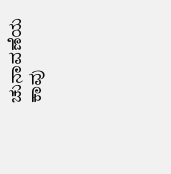ಚುನಾವಣೆಯ ಕಾವು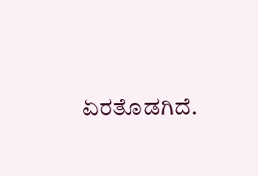ಏರತೊಡಗಿದೆ.